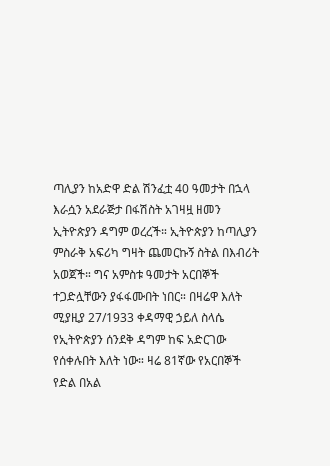ጣሊያን ከአድዋ ድል ሽንፈቷ 40 ዓመታት በኋላ እራሷን አደራጅታ በፋሽስት አገዛዟ ዘመን ኢትዮጵያን ዳግም ወረረች። ኢትዮጵያን ከጣሊያን ምስራቅ አፍሪካ ግዛት ጨመርኩኝ ስትል በእብሪት አወጀች። ግና አምስቱ ዓመታት አርበኞች ተጋድሏቸውን ያፋፋሙበት ነበር። በዛሬዋ እለት ሚያዚያ 27/1933 ቀዳማዊ ኃይለ ስላሴ የኢትዮጵያን ሰንደቅ ዳግም ከፍ አድርገው የሰቀሉበት እለት ነው። ዛሬ 81ኛው የአርበኞች የድል በአል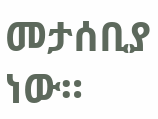መታሰቢያ ነው።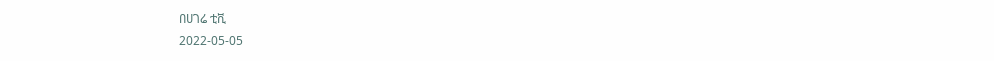በሀገሬ ቲቪ
2022-05-05